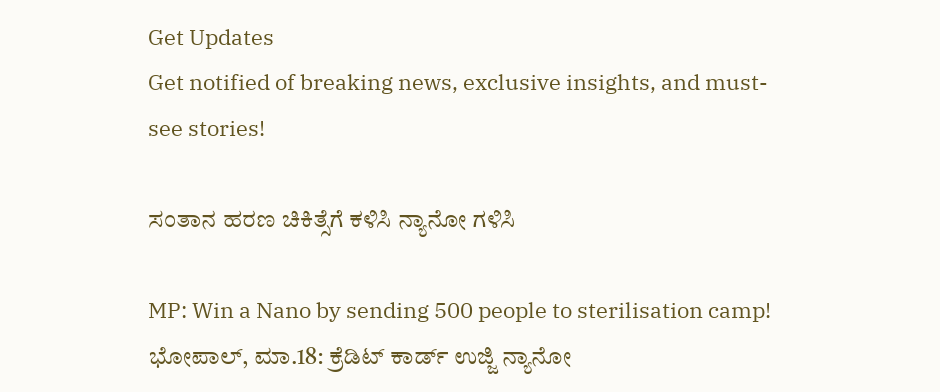Get Updates
Get notified of breaking news, exclusive insights, and must-see stories!

ಸಂತಾನ ಹರಣ ಚಿಕಿತ್ಸೆಗೆ ಕಳಿಸಿ ನ್ಯಾನೋ ಗಳಿಸಿ

MP: Win a Nano by sending 500 people to sterilisation camp!
ಭೋಪಾಲ್, ಮಾ.18: ಕ್ರೆಡಿಟ್ ಕಾರ್ಡ್ ಉಜ್ಜಿ ನ್ಯಾನೋ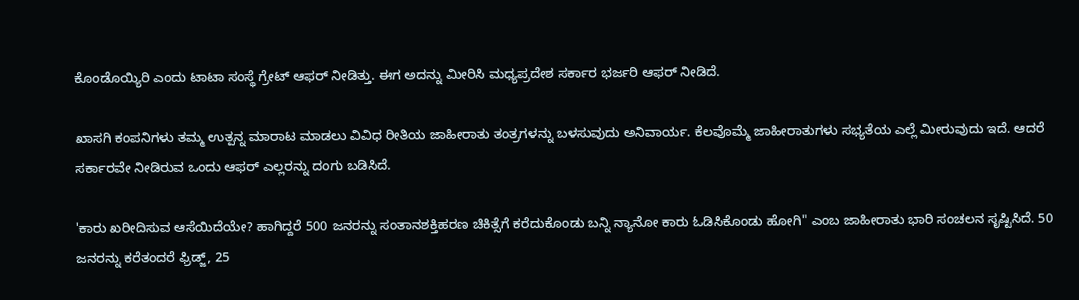ಕೊಂಡೊಯ್ಯಿರಿ ಎಂದು ಟಾಟಾ ಸಂಸ್ಥೆ ಗ್ರೇಟ್ ಆಫರ್ ನೀಡಿತ್ತು. ಈಗ ಅದನ್ನು ಮೀರಿಸಿ ಮಧ್ಯಪ್ರದೇಶ ಸರ್ಕಾರ ಭರ್ಜರಿ ಆಫರ್ ನೀಡಿದೆ.

ಖಾಸಗಿ ಕಂಪನಿಗಳು ತಮ್ಮ ಉತ್ಪನ್ನ ಮಾರಾಟ ಮಾಡಲು ವಿವಿಧ ರೀತಿಯ ಜಾಹೀರಾತು ತಂತ್ರಗಳನ್ನು ಬಳಸುವುದು ಅನಿವಾರ್ಯ. ಕೆಲವೊಮ್ಮೆ ಜಾಹೀರಾತುಗಳು ಸಭ್ಯತೆಯ ಎಲ್ಲೆ ಮೀರುವುದು ಇದೆ. ಆದರೆ ಸರ್ಕಾರವೇ ನೀಡಿರುವ ಒಂದು ಆಫರ್ ಎಲ್ಲರನ್ನು ದಂಗು ಬಡಿಸಿದೆ.

'ಕಾರು ಖರೀದಿಸುವ ಆಸೆಯಿದೆಯೇ? ಹಾಗಿದ್ದರೆ 500 ಜನರನ್ನು ಸಂತಾನಶಕ್ತಿಹರಣ ಚಿಕಿತ್ಸೆಗೆ ಕರೆದುಕೊಂಡು ಬನ್ನಿ ನ್ಯಾನೋ ಕಾರು ಓಡಿಸಿಕೊಂಡು ಹೋಗಿ" ಎಂಬ ಜಾಹೀರಾತು ಭಾರಿ ಸಂಚಲನ ಸೃಷ್ಟಿಸಿದೆ. 50 ಜನರನ್ನು ಕರೆತಂದರೆ ಫ್ರಿಡ್ಜ್, 25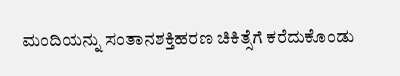ಮಂದಿಯನ್ನು ಸಂತಾನಶಕ್ತಿಹರಣ ಚಿಕಿತ್ಸೆಗೆ ಕರೆದುಕೊಂಡು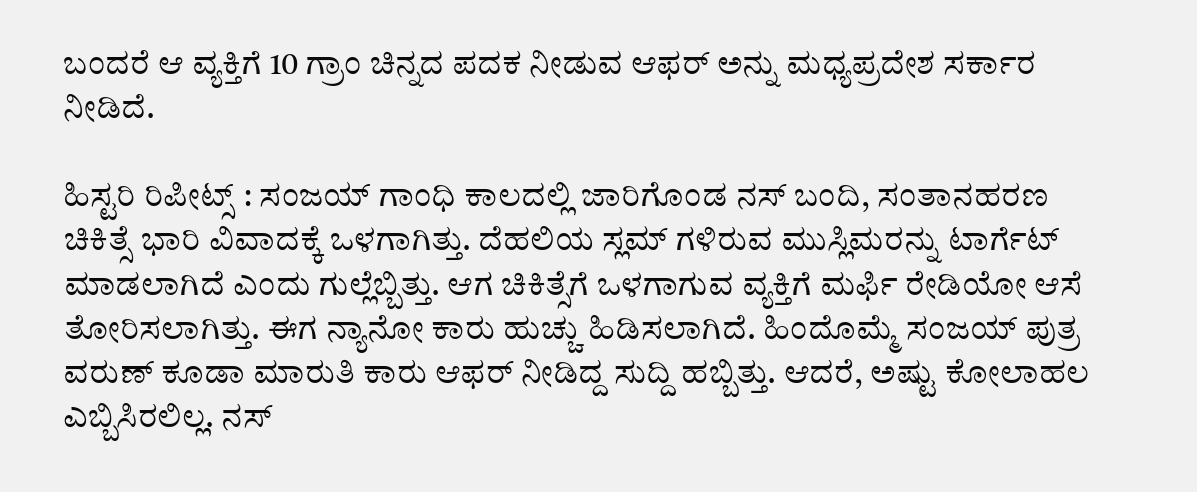ಬಂದರೆ ಆ ವ್ಯಕ್ತಿಗೆ 10 ಗ್ರಾಂ ಚಿನ್ನದ ಪದಕ ನೀಡುವ ಆಫರ್ ಅನ್ನು ಮಧ್ಯಪ್ರದೇಶ ಸರ್ಕಾರ ನೀಡಿದೆ.

ಹಿಸ್ಟರಿ ರಿಪೀಟ್ಸ್ : ಸಂಜಯ್ ಗಾಂಧಿ ಕಾಲದಲ್ಲಿ ಜಾರಿಗೊಂಡ ನಸ್ ಬಂದಿ, ಸಂತಾನಹರಣ ಚಿಕಿತ್ಸೆ ಭಾರಿ ವಿವಾದಕ್ಕೆ ಒಳಗಾಗಿತ್ತು. ದೆಹಲಿಯ ಸ್ಲಮ್ ಗಳಿರುವ ಮುಸ್ಲಿಮರನ್ನು ಟಾರ್ಗೆಟ್ ಮಾಡಲಾಗಿದೆ ಎಂದು ಗುಲ್ಲೆಬ್ಬಿತ್ತು. ಆಗ ಚಿಕಿತ್ಸೆಗೆ ಒಳಗಾಗುವ ವ್ಯಕ್ತಿಗೆ ಮರ್ಫಿ ರೇಡಿಯೋ ಆಸೆ ತೋರಿಸಲಾಗಿತ್ತು. ಈಗ ನ್ಯಾನೋ ಕಾರು ಹುಚ್ಚು ಹಿಡಿಸಲಾಗಿದೆ. ಹಿಂದೊಮ್ಮೆ ಸಂಜಯ್ ಪುತ್ರ ವರುಣ್ ಕೂಡಾ ಮಾರುತಿ ಕಾರು ಆಫರ್ ನೀಡಿದ್ದ ಸುದ್ದಿ ಹಬ್ಬಿತ್ತು. ಆದರೆ, ಅಷ್ಟು ಕೋಲಾಹಲ ಎಬ್ಬಿಸಿರಲಿಲ್ಲ. ನಸ್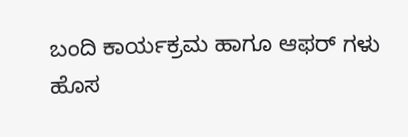ಬಂದಿ ಕಾರ್ಯಕ್ರಮ ಹಾಗೂ ಆಫರ್ ಗಳು ಹೊಸ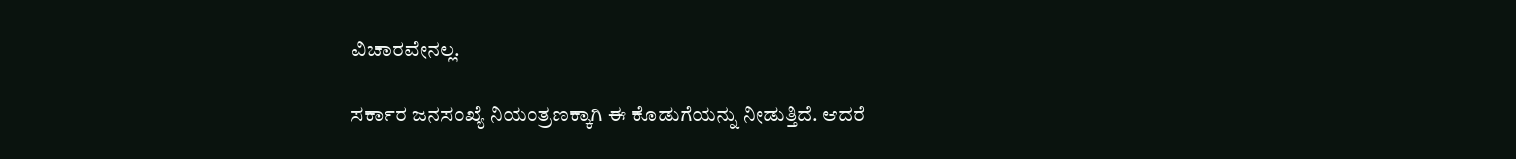ವಿಚಾರವೇನಲ್ಲ.

ಸರ್ಕಾರ ಜನಸಂಖ್ಯೆ ನಿಯಂತ್ರಣಕ್ಕಾಗಿ ಈ ಕೊಡುಗೆಯನ್ನು ನೀಡುತ್ತಿದೆ. ಆದರೆ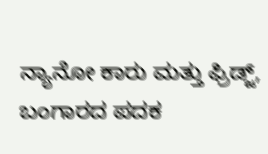ನ್ಯಾನೋ ಕಾರು ಮತ್ತು ಫ್ರಿಡ್ಜ್, ಬಂಗಾರದ ಪದಕ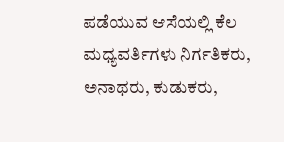ಪಡೆಯುವ ಆಸೆಯಲ್ಲಿ ಕೆಲ ಮಧ್ಯವರ್ತಿಗಳು ನಿರ್ಗತಿಕರು, ಅನಾಥರು, ಕುಡುಕರು,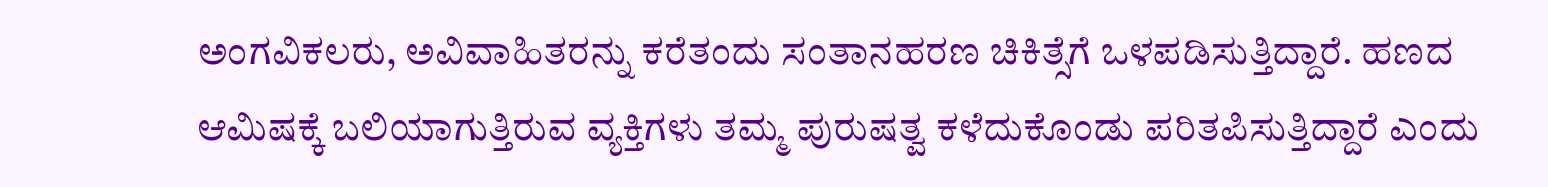ಅಂಗವಿಕಲರು, ಅವಿವಾಹಿತರನ್ನು ಕರೆತಂದು ಸಂತಾನಹರಣ ಚಿಕಿತ್ಸೆಗೆ ಒಳಪಡಿಸುತ್ತಿದ್ದಾರೆ. ಹಣದ ಆಮಿಷಕ್ಕೆ ಬಲಿಯಾಗುತ್ತಿರುವ ವ್ಯಕ್ತಿಗಳು ತಮ್ಮ ಪುರುಷತ್ವ ಕಳೆದುಕೊಂಡು ಪರಿತಪಿಸುತ್ತಿದ್ದಾರೆ ಎಂದು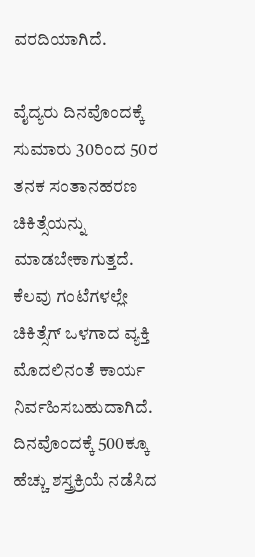ವರದಿಯಾಗಿದೆ.

ವೈದ್ಯರು ದಿನವೊಂದಕ್ಕೆ ಸುಮಾರು 30ರಿಂದ 50ರ ತನಕ ಸಂತಾನಹರಣ ಚಿಕಿತ್ಸೆಯನ್ನು ಮಾಡಬೇಕಾಗುತ್ತದೆ. ಕೆಲವು ಗಂಟೆಗಳಲ್ಲೇ ಚಿಕಿತ್ಸೆಗ್ ಒಳಗಾದ ವ್ಯಕ್ತಿ ಮೊದಲಿನಂತೆ ಕಾರ್ಯ ನಿರ್ವಹಿಸಬಹುದಾಗಿದೆ. ದಿನವೊಂದಕ್ಕೆ 500ಕ್ಕೂ ಹೆಚ್ಚು ಶಸ್ತ್ರಕ್ರಿಯೆ ನಡೆಸಿದ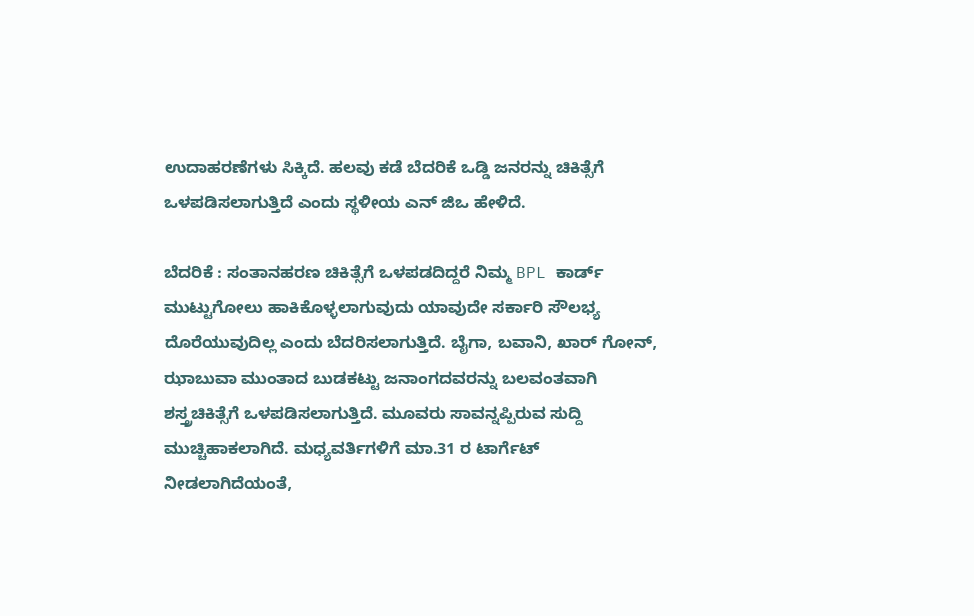ಉದಾಹರಣೆಗಳು ಸಿಕ್ಕಿದೆ. ಹಲವು ಕಡೆ ಬೆದರಿಕೆ ಒಡ್ಡಿ ಜನರನ್ನು ಚಿಕಿತ್ಸೆಗೆ ಒಳಪಡಿಸಲಾಗುತ್ತಿದೆ ಎಂದು ಸ್ಥಳೀಯ ಎನ್ ಜಿಒ ಹೇಳಿದೆ.

ಬೆದರಿಕೆ : ಸಂತಾನಹರಣ ಚಿಕಿತ್ಸೆಗೆ ಒಳಪಡದಿದ್ದರೆ ನಿಮ್ಮ BPL ಕಾರ್ಡ್ ಮುಟ್ಟುಗೋಲು ಹಾಕಿಕೊಳ್ಳಲಾಗುವುದು ಯಾವುದೇ ಸರ್ಕಾರಿ ಸೌಲಭ್ಯ ದೊರೆಯುವುದಿಲ್ಲ ಎಂದು ಬೆದರಿಸಲಾಗುತ್ತಿದೆ. ಬೈಗಾ, ಬವಾನಿ, ಖಾರ್ ಗೋನ್, ಝಾಬುವಾ ಮುಂತಾದ ಬುಡಕಟ್ಟು ಜನಾಂಗದವರನ್ನು ಬಲವಂತವಾಗಿ ಶಸ್ತ್ರಚಿಕಿತ್ಸೆಗೆ ಒಳಪಡಿಸಲಾಗುತ್ತಿದೆ. ಮೂವರು ಸಾವನ್ನಪ್ಪಿರುವ ಸುದ್ದಿ ಮುಚ್ಚಿಹಾಕಲಾಗಿದೆ. ಮಧ್ಯವರ್ತಿಗಳಿಗೆ ಮಾ.31 ರ ಟಾರ್ಗೆಟ್ ನೀಡಲಾಗಿದೆಯಂತೆ,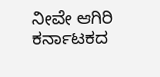ನೀವೇ ಆಗಿರಿ ಕರ್ನಾಟಕದ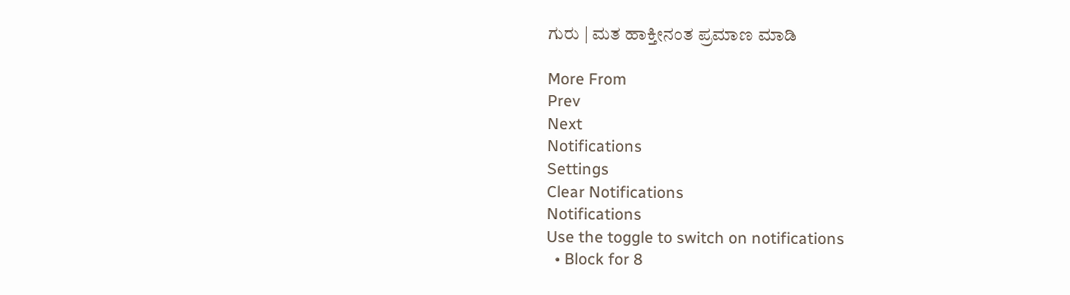ಗುರು | ಮತ ಹಾಕ್ತೀನಂತ ಪ್ರಮಾಣ ಮಾಡಿ

More From
Prev
Next
Notifications
Settings
Clear Notifications
Notifications
Use the toggle to switch on notifications
  • Block for 8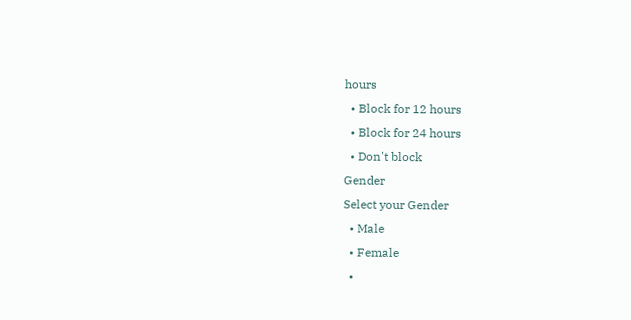hours
  • Block for 12 hours
  • Block for 24 hours
  • Don't block
Gender
Select your Gender
  • Male
  • Female
  •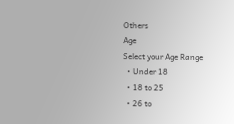Others
Age
Select your Age Range
  • Under 18
  • 18 to 25
  • 26 to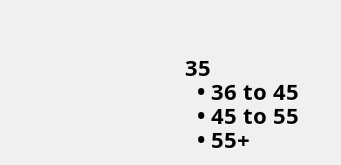35
  • 36 to 45
  • 45 to 55
  • 55+